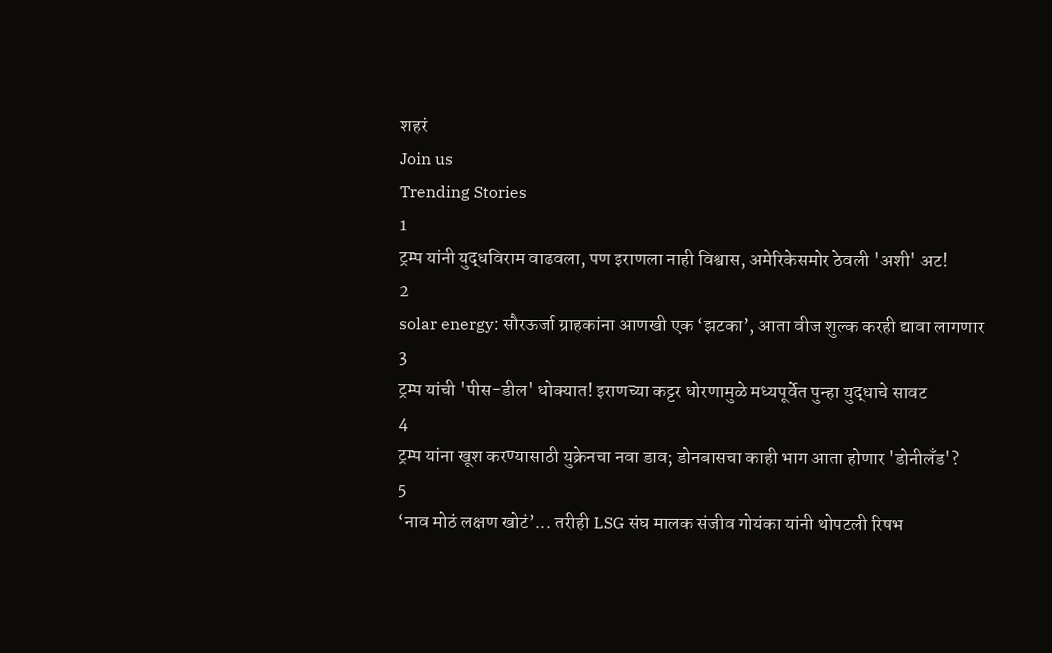शहरं
Join us
Trending Stories
1
ट्रम्प यांनी युद्धविराम वाढवला, पण इराणला नाही विश्वास, अमेरिकेसमोर ठेवली 'अशी' अट!
2
solar energy: सौरऊर्जा ग्राहकांना आणखी एक ‘झटका’, आता वीज शुल्क करही द्यावा लागणार
3
ट्रम्प यांची 'पीस-डील' धोक्यात! इराणच्या कट्टर धोरणामुळे मध्यपूर्वेत पुन्हा युद्धाचे सावट
4
ट्रम्प यांना खूश करण्यासाठी युक्रेनचा नवा डाव; डोनबासचा काही भाग आता होणार 'डोनीलँड'?
5
‘नाव मोठं लक्षण खोटं’... तरीही LSG संघ मालक संजीव गोयंका यांनी थोपटली रिषभ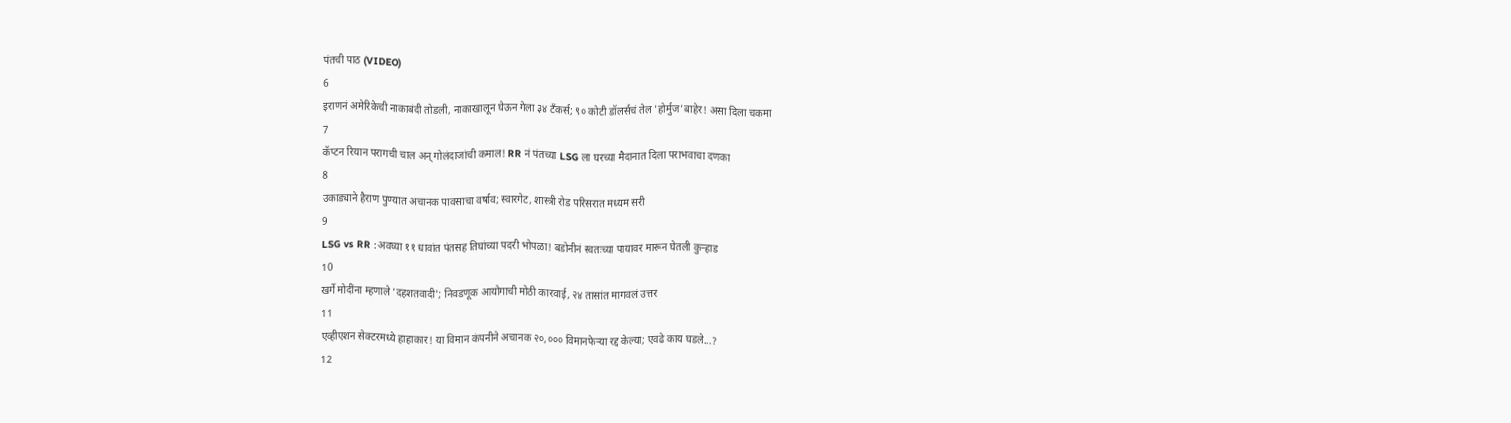पंतची पाठ (VIDEO)
6
इराणनं अमेरिकेची नाकाबंदी तोडली, नाकाखालून घेऊन गेला ३४ टँकर्स; ९० कोटी डॉलर्सचं तेल 'होर्मुज'बाहेर! असा दिला चकमा
7
कॅप्टन रियान परागची चाल अन् गोलंदाजांची कमाल! RR नं पंतच्या LSG ला घरच्या मैदानात दिला पराभवाचा दणका
8
उकाड्याने हैराण पुण्यात अचानक पावसाचा वर्षाव; स्वारगेट, शास्त्री रोड परिसरात मध्यम सरी
9
LSG vs RR :अवघ्या ११ धावांत पंतसह तिघांच्या पदरी भोपळा! बडोनीनं स्वतःच्या पायावर मारून घेतली कुऱ्हाड
10
खर्गे मोदींना म्हणाले 'दहशतवादी'; निवडणूक आयोगाची मोठी कारवाई, २४ तासांत मागवलं उत्तर
11
एव्हीएशन सेक्टरमध्ये हाहाकार! या विमान कंपनीने अचानक २०,००० विमानफेऱ्या रद्द केल्या; एवढे काय घडले...?
12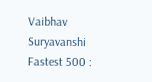Vaibhav Suryavanshi Fastest 500 :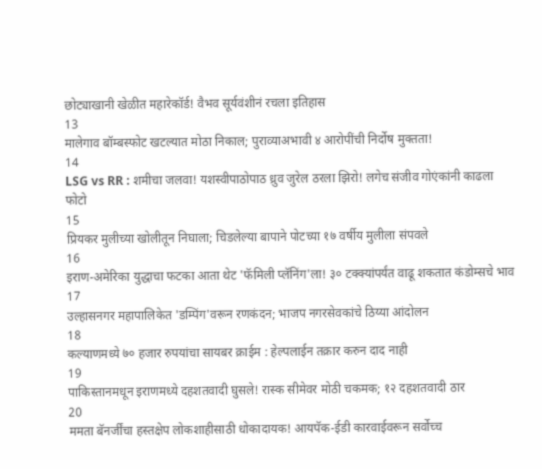छोट्याखानी खेळीत महारेकॉर्ड! वैभव सूर्यवंशीनं रचला इतिहास
13
मालेगाव बॉम्बस्फोट खटल्यात मोठा निकाल; पुराव्याअभावी ४ आरोपींची निर्दोष मुक्तता!
14
LSG vs RR : शमीचा जलवा! यशस्वीपाठोपाठ ध्रुव जुरेल ठरला झिरो! लगेच संजीव गोएंकांनी काढला फोटो
15
प्रियकर मुलीच्या खोलीतून निघाला; चिडलेल्या बापाने पोटच्या १७ वर्षीय मुलीला संपवले
16
इराण-अमेरिका युद्धाचा फटका आता थेट 'फॅमिली प्लॅनिंग'ला! ३० टक्क्यांपर्यंत वाढू शकतात कंडोम्सचे भाव
17
उल्हासनगर महापालिकेत 'डम्पिंग'वरून रणकंदन; भाजप नगरसेवकांचे ठिय्या आंदोलन
18
कल्याणमध्ये ७० हजार रुपयांचा सायबर क्राईम : हेल्पलाईन तक्रार करुन दाद नाही
19
पाकिस्तानमधून इराणमध्ये दहशतवादी घुसले! रास्क सीमेवर मोठी चकमक; १२ दहशतवादी ठार
20
ममता बॅनर्जींचा हस्तक्षेप लोकशाहीसाठी धोकादायक! आयपॅक-ईडी कारवाईवरून सर्वोच्च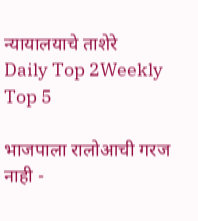न्यायालयाचे ताशेरे
Daily Top 2Weekly Top 5

भाजपाला रालोआची गरज नाही -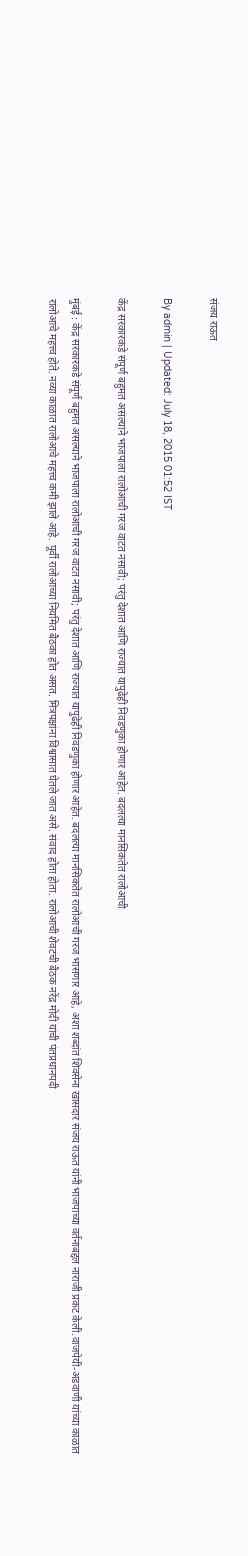संजय राऊत

By admin | Updated: July 18, 2015 01:52 IST

केंद्र सरकारकडे संपूर्ण बहुमत असल्याने भाजपाला रालोआची गरज वाटत नसावी; परंतु देशात आणि राज्यात यापुढेही निवडणुका होणार आहेत. बदलत्या मानसिकतेत रालोआची

मुंबई : केंद्र सरकारकडे संपूर्ण बहुमत असल्याने भाजपाला रालोआची गरज वाटत नसावी; परंतु देशात आणि राज्यात यापुढेही निवडणुका होणार आहेत. बदलत्या मानसिकतेत रालोआची गरज भासणार आहे, अशा शब्दांत शिवसेना खासदार संजय राऊत यांनी भाजपाच्या वर्तनाबद्दल नाराजी प्रकट केली.वाजपेयी-अडवाणी यांच्या काळात रालोआचे महत्त्व होते. नव्या काळात रालोआचे महत्त्व कमी झाले आहे. पूर्वी रालोआच्या नियमित बैठका होत असत. मित्रपक्षांना विश्वासात घेतले जात असे. संवाद होता होता. रालोआची शेवटची बैठक नरेंद्र मोदी यांची पंतप्रधानपदी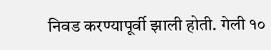निवड करण्यापूर्वी झाली होती. गेली १०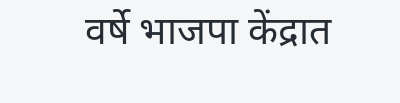वर्षे भाजपा केंद्रात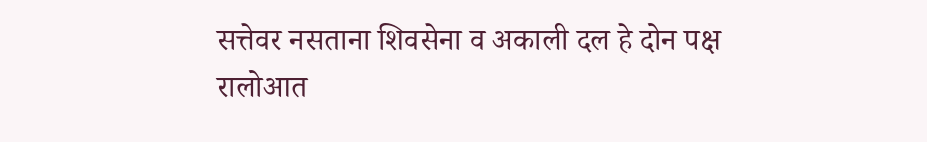सत्तेवर नसताना शिवसेना व अकाली दल हे दोन पक्ष रालोआत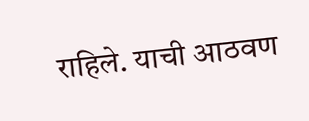राहिले. याची आठवण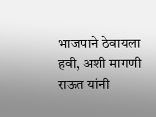भाजपाने ठेवायला हवी, अशी मागणी राऊत यांनी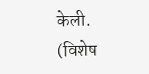केली. (विशेष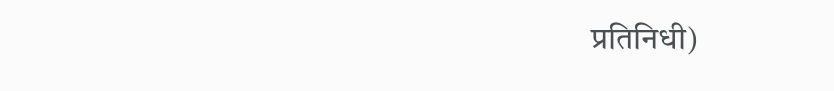प्रतिनिधी)